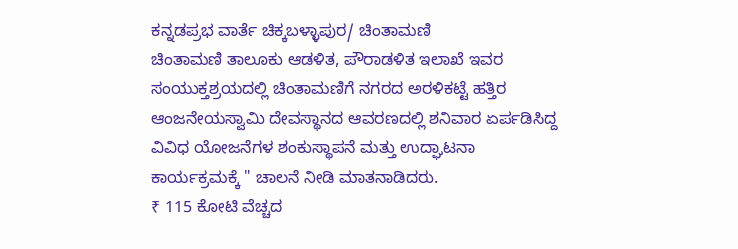ಕನ್ನಡಪ್ರಭ ವಾರ್ತೆ ಚಿಕ್ಕಬಳ್ಳಾಪುರ/ ಚಿಂತಾಮಣಿ
ಚಿಂತಾಮಣಿ ತಾಲೂಕು ಆಡಳಿತ, ಪೌರಾಡಳಿತ ಇಲಾಖೆ ಇವರ ಸಂಯುಕ್ತಶ್ರಯದಲ್ಲಿ ಚಿಂತಾಮಣಿಗೆ ನಗರದ ಅರಳಿಕಟ್ಟೆ ಹತ್ತಿರ ಆಂಜನೇಯಸ್ವಾಮಿ ದೇವಸ್ಥಾನದ ಆವರಣದಲ್ಲಿ ಶನಿವಾರ ಏರ್ಪಡಿಸಿದ್ದ ವಿವಿಧ ಯೋಜನೆಗಳ ಶಂಕುಸ್ಥಾಪನೆ ಮತ್ತು ಉದ್ಘಾಟನಾ ಕಾರ್ಯಕ್ರಮಕ್ಕೆ " ಚಾಲನೆ ನೀಡಿ ಮಾತನಾಡಿದರು.
₹ 115 ಕೋಟಿ ವೆಚ್ಚದ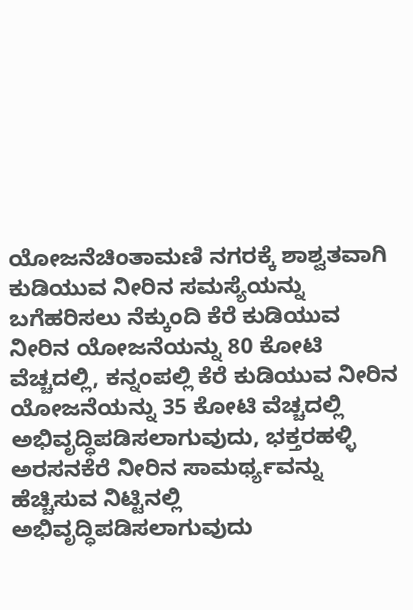ಯೋಜನೆಚಿಂತಾಮಣಿ ನಗರಕ್ಕೆ ಶಾಶ್ವತವಾಗಿ ಕುಡಿಯುವ ನೀರಿನ ಸಮಸ್ಯೆಯನ್ನು ಬಗೆಹರಿಸಲು ನೆಕ್ಕುಂದಿ ಕೆರೆ ಕುಡಿಯುವ ನೀರಿನ ಯೋಜನೆಯನ್ನು 80 ಕೋಟಿ ವೆಚ್ಚದಲ್ಲಿ, ಕನ್ನಂಪಲ್ಲಿ ಕೆರೆ ಕುಡಿಯುವ ನೀರಿನ ಯೋಜನೆಯನ್ನು 35 ಕೋಟಿ ವೆಚ್ಚದಲ್ಲಿ ಅಭಿವೃದ್ಧಿಪಡಿಸಲಾಗುವುದು, ಭಕ್ತರಹಳ್ಳಿ ಅರಸನಕೆರೆ ನೀರಿನ ಸಾಮರ್ಥ್ಯವನ್ನು ಹೆಚ್ಚಿಸುವ ನಿಟ್ಟಿನಲ್ಲಿ ಅಭಿವೃದ್ಧಿಪಡಿಸಲಾಗುವುದು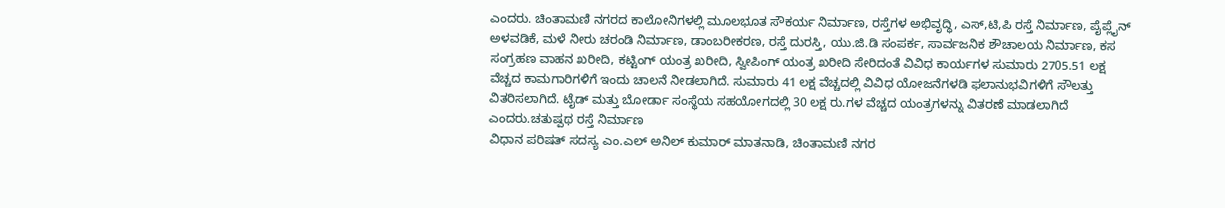ಎಂದರು. ಚಿಂತಾಮಣಿ ನಗರದ ಕಾಲೋನಿಗಳಲ್ಲಿ ಮೂಲಭೂತ ಸೌಕರ್ಯ ನಿರ್ಮಾಣ, ರಸ್ತೆಗಳ ಅಭಿವೃದ್ಧಿ, ಎಸ್,ಟಿ,ಪಿ ರಸ್ತೆ ನಿರ್ಮಾಣ, ಪೈಪ್ಲೈನ್ ಅಳವಡಿಕೆ, ಮಳೆ ನೀರು ಚರಂಡಿ ನಿರ್ಮಾಣ, ಡಾಂಬರೀಕರಣ, ರಸ್ತೆ ದುರಸ್ತಿ, ಯು.ಜಿ.ಡಿ ಸಂಪರ್ಕ, ಸಾರ್ವಜನಿಕ ಶೌಚಾಲಯ ನಿರ್ಮಾಣ, ಕಸ ಸಂಗ್ರಹಣ ವಾಹನ ಖರೀದಿ, ಕಟ್ಟಿಂಗ್ ಯಂತ್ರ ಖರೀದಿ, ಸ್ವೀಪಿಂಗ್ ಯಂತ್ರ ಖರೀದಿ ಸೇರಿದಂತೆ ವಿವಿಧ ಕಾರ್ಯಗಳ ಸುಮಾರು 2705.51 ಲಕ್ಷ ವೆಚ್ಚದ ಕಾಮಗಾರಿಗಳಿಗೆ ಇಂದು ಚಾಲನೆ ನೀಡಲಾಗಿದೆ. ಸುಮಾರು 41 ಲಕ್ಷ ವೆಚ್ಚದಲ್ಲಿ ವಿವಿಧ ಯೋಜನೆಗಳಡಿ ಫಲಾನುಭವಿಗಳಿಗೆ ಸೌಲತ್ತು ವಿತರಿಸಲಾಗಿದೆ. ಟೈಡ್ ಮತ್ತು ಬೋರ್ಡಾ ಸಂಸ್ಥೆಯ ಸಹಯೋಗದಲ್ಲಿ 30 ಲಕ್ಷ ರು.ಗಳ ವೆಚ್ಚದ ಯಂತ್ರಗಳನ್ನು ವಿತರಣೆ ಮಾಡಲಾಗಿದೆ ಎಂದರು.ಚತುಷ್ಪಥ ರಸ್ತೆ ನಿರ್ಮಾಣ
ವಿಧಾನ ಪರಿಷತ್ ಸದಸ್ಯ ಎಂ.ಎಲ್ ಅನಿಲ್ ಕುಮಾರ್ ಮಾತನಾಡಿ, ಚಿಂತಾಮಣಿ ನಗರ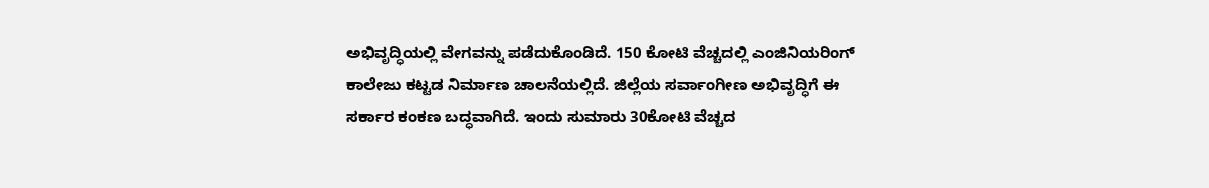ಅಭಿವೃದ್ಧಿಯಲ್ಲಿ ವೇಗವನ್ನು ಪಡೆದುಕೊಂಡಿದೆ. 150 ಕೋಟಿ ವೆಚ್ಚದಲ್ಲಿ ಎಂಜಿನಿಯರಿಂಗ್ ಕಾಲೇಜು ಕಟ್ಟಡ ನಿರ್ಮಾಣ ಚಾಲನೆಯಲ್ಲಿದೆ. ಜಿಲ್ಲೆಯ ಸರ್ವಾಂಗೀಣ ಅಭಿವೃದ್ಧಿಗೆ ಈ ಸರ್ಕಾರ ಕಂಕಣ ಬದ್ಧವಾಗಿದೆ. ಇಂದು ಸುಮಾರು 30ಕೋಟಿ ವೆಚ್ಚದ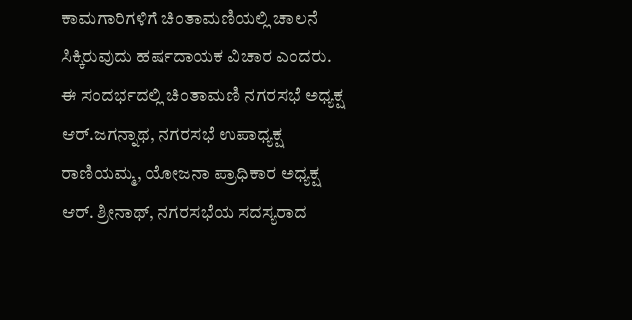ಕಾಮಗಾರಿಗಳಿಗೆ ಚಿಂತಾಮಣಿಯಲ್ಲಿ ಚಾಲನೆ ಸಿಕ್ಕಿರುವುದು ಹರ್ಷದಾಯಕ ವಿಚಾರ ಎಂದರು. ಈ ಸಂದರ್ಭದಲ್ಲಿ ಚಿಂತಾಮಣಿ ನಗರಸಭೆ ಅಧ್ಯಕ್ಷ ಆರ್.ಜಗನ್ನಾಥ, ನಗರಸಭೆ ಉಪಾಧ್ಯಕ್ಷ ರಾಣಿಯಮ್ಮ, ಯೋಜನಾ ಪ್ರಾಧಿಕಾರ ಅಧ್ಯಕ್ಷ ಆರ್. ಶ್ರೀನಾಥ್, ನಗರಸಭೆಯ ಸದಸ್ಯರಾದ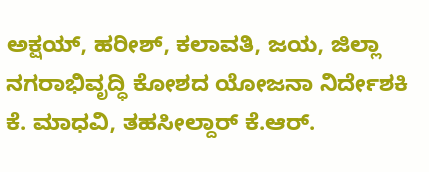ಅಕ್ಷಯ್, ಹರೀಶ್, ಕಲಾವತಿ, ಜಯ, ಜಿಲ್ಲಾ ನಗರಾಭಿವೃದ್ಧಿ ಕೋಶದ ಯೋಜನಾ ನಿರ್ದೇಶಕಿ ಕೆ. ಮಾಧವಿ, ತಹಸೀಲ್ದಾರ್ ಕೆ.ಆರ್.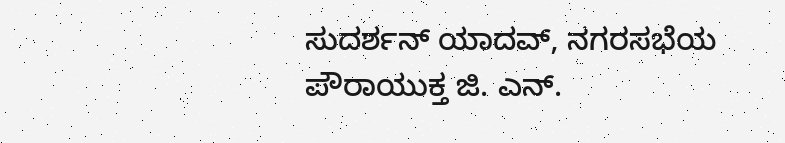ಸುದರ್ಶನ್ ಯಾದವ್, ನಗರಸಭೆಯ ಪೌರಾಯುಕ್ತ ಜಿ. ಎನ್.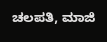ಚಲಪತಿ, ಮಾಜಿ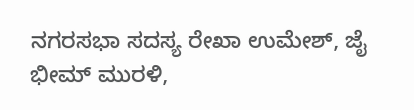ನಗರಸಭಾ ಸದಸ್ಯ ರೇಖಾ ಉಮೇಶ್, ಜೈ ಭೀಮ್ ಮುರಳಿ,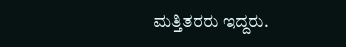ಮತ್ತಿತರರು ಇದ್ದರು.